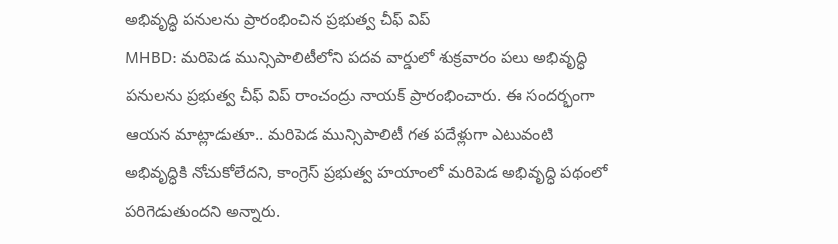అభివృద్ధి పనులను ప్రారంభించిన ప్రభుత్వ చీఫ్ విప్
MHBD: మరిపెడ మున్సిపాలిటీలోని పదవ వార్డులో శుక్రవారం పలు అభివృద్ధి పనులను ప్రభుత్వ చీఫ్ విప్ రాంచంద్రు నాయక్ ప్రారంభించారు. ఈ సందర్భంగా ఆయన మాట్లాడుతూ.. మరిపెడ మున్సిపాలిటీ గత పదేళ్లుగా ఎటువంటి అభివృద్ధికి నోచుకోలేదని, కాంగ్రెస్ ప్రభుత్వ హయాంలో మరిపెడ అభివృద్ధి పథంలో పరిగెడుతుందని అన్నారు.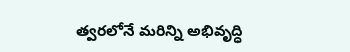త్వరలోనే మరిన్ని అభివృద్ధి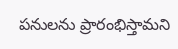పనులను ప్రారంభిస్తామని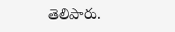తెలిపారు.